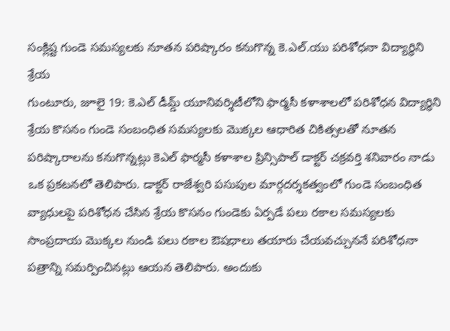సంక్లిష్ట గుండె సమస్యలకు నూతన పరిష్కారం కనుగొన్న కె.ఎల్.యు పరిశోధనా విద్యార్థిని శ్రేయ
గుంటూరు, జూలై 19: కె.ఎల్ డీమ్డ్ యూనివర్శిటీలోని ఫార్మసీ కళాశాలలో పరిశోధన విద్యార్థిని శ్రేయ కొసనం గుండె సంబంధిత సమస్యలకు మొక్కల ఆధారిత చికిత్సలతో నూతన పరిష్కారాలను కనుగొన్నట్లు కెఎల్ ఫార్మసీ కళాశాల ప్రిన్సిపాల్ డాక్టర్ చక్రవర్తి శనివారం నాడు ఒక ప్రకటనలో తెలిపారు. డాక్టర్ రాజేశ్వరి పసుపుల మార్గదర్శకత్వంలో గుండె సంబంధిత వ్యాధులపై పరిశోధన చేసిన శ్రేయ కొసనం గుండెకు ఏర్పడే పలు రకాల సమస్యలకు సాంప్రదాయ మొక్కల నుండి పలు రకాల ఔషధాలు తయారు చేయవచ్చుననే పరిశోధనా పత్రాన్ని సమర్పించినట్లు ఆయన తెలిపారు. అందుకు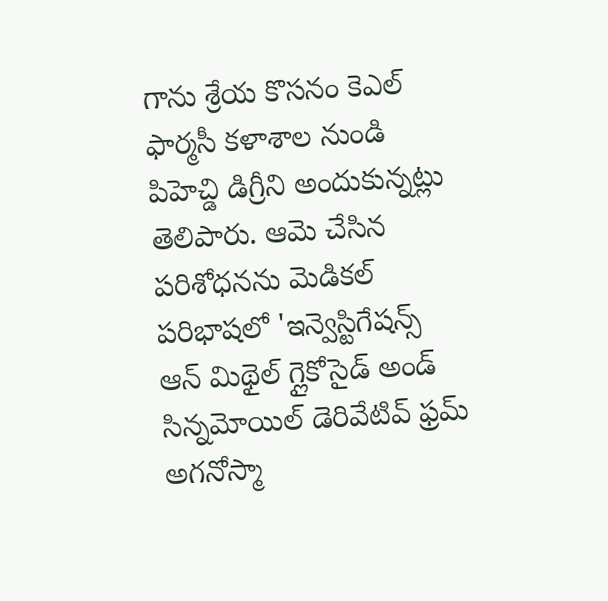గాను శ్రేయ కొసనం కెఎల్ ఫార్మసీ కళాశాల నుండి పిహెచ్డి డిగ్రీని అందుకున్నట్లు తెలిపారు. ఆమె చేసిన పరిశోధనను మెడికల్ పరిభాషలో 'ఇన్వెస్టిగేషన్స్ ఆన్ మిథైల్ గ్లైకోసైడ్ అండ్ సిన్నమోయిల్ డెరివేటివ్ ఫ్రమ్ అగనోస్మా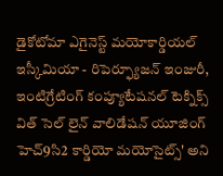డైకోటోమా ఎగైనెస్ట్ మయోకార్డియల్ ఇస్కీమియా - రిపెర్ఫ్యూజన్ ఇంజురీ, ఇంటిగ్రేటింగ్ కంప్యూటేషనల్ టెక్నిక్స్ విత్ సెల్ లైన్ వాలిడేషన్ యూజింగ్ హెచ్9సి2 కార్డియో మయోసైట్స్' అని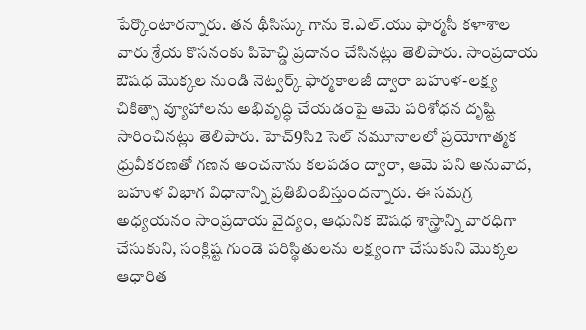పేర్కొంటారన్నారు. తన థీసిస్కు గాను కె.ఎల్.యు ఫార్మసీ కళాశాల వారు శ్రేయ కొసనంకు పిహెచ్డి ప్రదానం చేసినట్లు తెలిపారు. సాంప్రదాయ ఔషధ మొక్కల నుండి నెట్వర్క్ ఫార్మకాలజీ ద్వారా బహుళ-లక్ష్య చికిత్సా వ్యూహాలను అభివృద్ధి చేయడంపై ఆమె పరిశోధన దృష్టి సారించినట్లు తెలిపారు. హెచ్9సి2 సెల్ నమూనాలలో ప్రయోగాత్మక ధ్రువీకరణతో గణన అంచనాను కలపడం ద్వారా, ఆమె పని అనువాద, బహుళ విభాగ విధానాన్ని ప్రతిబింబిస్తుందన్నారు. ఈ సమగ్ర అధ్యయనం సాంప్రదాయ వైద్యం, ఆధునిక ఔషధ శాస్త్రాన్ని వారధిగా చేసుకుని, సంక్లిష్ట గుండె పరిస్థితులను లక్ష్యంగా చేసుకుని మొక్కల ఆధారిత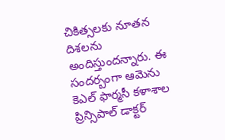చికిత్సలకు నూతన దిశలను అందిస్తుందన్నారు. ఈ సందర్బంగా ఆమెను కెఎల్ ఫార్మసీ కళాశాల ప్రిన్సిపాల్ డాక్టర్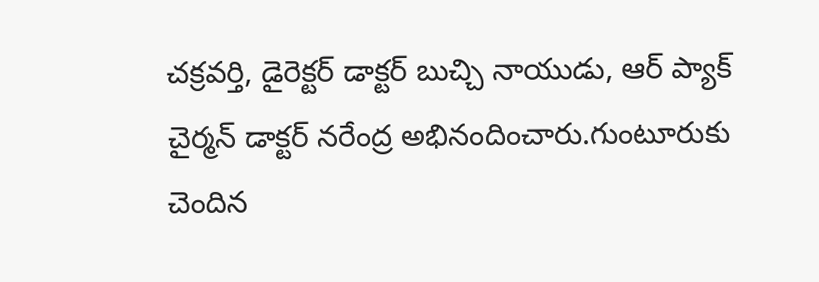చక్రవర్తి, డైరెక్టర్ డాక్టర్ బుచ్చి నాయుడు, ఆర్ ప్యాక్ చైర్మన్ డాక్టర్ నరేంద్ర అభినందించారు.గుంటూరుకు చెందిన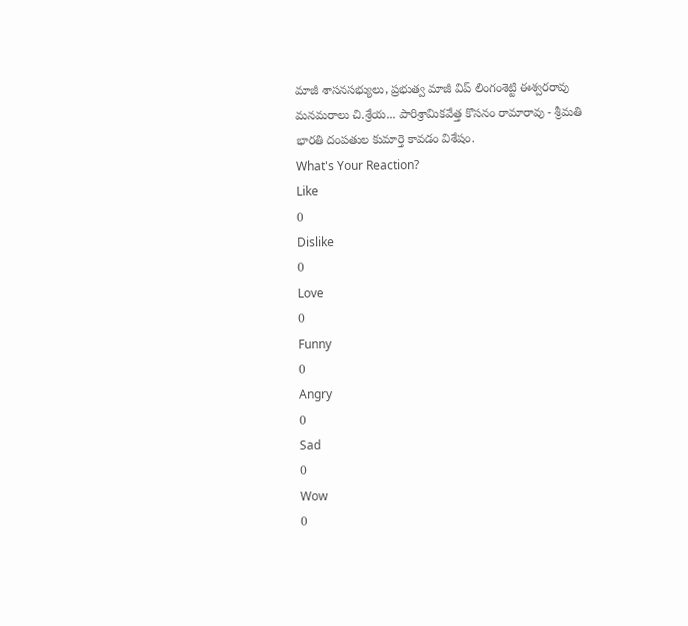మాజీ శాసనసభ్యులు, ప్రభుత్వ మాజీ విప్ లింగంశెట్టి ఈశ్వరరావు మనమరాలు చి.శ్రేయ... పారిశ్రామికవేత్త కొసనం రామారావు - శ్రీమతి భారతి దంపతుల కుమార్తె కావడం విశేషం.
What's Your Reaction?
Like
0
Dislike
0
Love
0
Funny
0
Angry
0
Sad
0
Wow
0